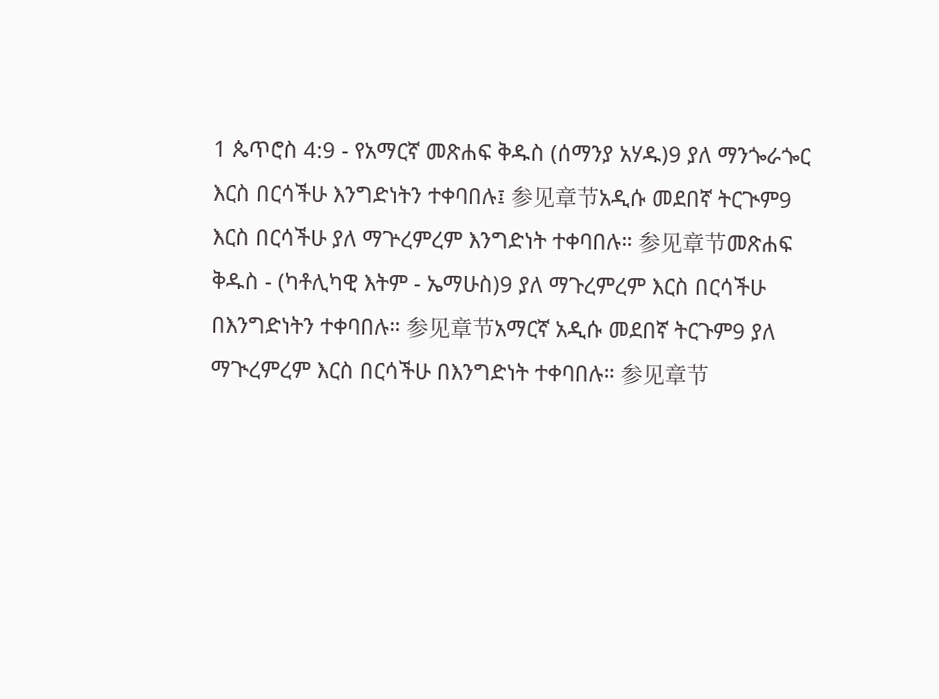1 ጴጥሮስ 4:9 - የአማርኛ መጽሐፍ ቅዱስ (ሰማንያ አሃዱ)9 ያለ ማንጐራጐር እርስ በርሳችሁ እንግድነትን ተቀባበሉ፤ 参见章节አዲሱ መደበኛ ትርጒም9 እርስ በርሳችሁ ያለ ማጕረምረም እንግድነት ተቀባበሉ። 参见章节መጽሐፍ ቅዱስ - (ካቶሊካዊ እትም - ኤማሁስ)9 ያለ ማጉረምረም እርስ በርሳችሁ በእንግድነትን ተቀባበሉ። 参见章节አማርኛ አዲሱ መደበኛ ትርጉም9 ያለ ማጒረምረም እርስ በርሳችሁ በእንግድነት ተቀባበሉ። 参见章节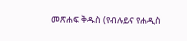መጽሐፍ ቅዱስ (የብሉይና የሐዲስ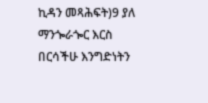ኪዳን መጻሕፍት)9 ያለ ማንጐራጐር እርስ በርሳችሁ እንግድነትን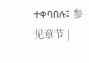ተቀባበሉ፤ 参见章节 |